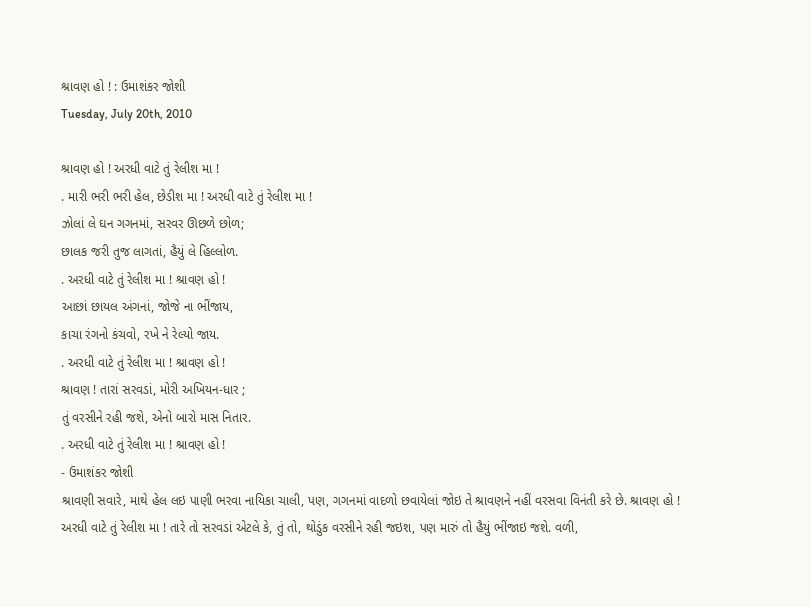શ્રાવણ હો ! : ઉમાશંકર જોશી
Tuesday, July 20th, 2010

શ્રાવણ હો ! અરધી વાટે તું રેલીશ મા !
. મારી ભરી ભરી હેલ, છેડીશ મા ! અરધી વાટે તું રેલીશ મા !
ઝોલાં લે ઘન ગગનમાં, સરવર ઊછળે છોળ;
છાલક જરી તુજ લાગતાં, હૈયું લે હિલ્લોળ.
. અરધી વાટે તું રેલીશ મા ! શ્રાવણ હો !
આછાં છાયલ અંગનાં, જોજે ના ભીંજાય,
કાચા રંગનો કંચવો, રખે ને રેલ્યો જાય.
. અરધી વાટે તું રેલીશ મા ! શ્રાવણ હો !
શ્રાવણ ! તારાં સરવડાં, મોરી અખિયન-ધાર ;
તું વરસીને રહી જશે, એનો બારો માસ નિતાર.
. અરધી વાટે તું રેલીશ મા ! શ્રાવણ હો !
- ઉમાશંકર જોશી
શ્રાવણી સવારે, માથે હેલ લઇ પાણી ભરવા નાયિકા ચાલી, પણ, ગગનમાં વાદળો છવાયેલાં જોઇ તે શ્રાવણને નહીં વરસવા વિનંતી કરે છે. શ્રાવણ હો ! અરધી વાટે તું રેલીશ મા ! તારે તો સરવડાં એટલે કે, તું તો, થોડુંક વરસીને રહી જઇશ, પણ મારું તો હૈયું ભીંજાઇ જશે. વળી,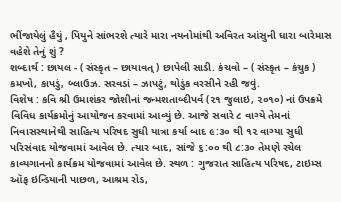ભીંજાયેલું હૈયું , પિયુને સાંભરશે ત્યારે મારા નયનોમાંથી અવિરત આંસુની ધારા બારેમાસ વહેશે તેનું શું ?
શબ્દાર્થ : છાયલ - ( સંસ્કૃત – છાયાવત્ ) છાપેલી સાડી. કંચવો – ( સંસ્કૃત – કંચુક ) કમખો, કાપડું, બ્લાઉઝ. સરવડાં – ઝાપટું, થોડુંક વરસીને રહી જવું.
વિશેષ : કવિ શ્રી ઉમાશંકર જોશીનાં જન્મશતાબ્દીપર્વ (૨૧ જુલાઇ, ૨૦૧૦) નાં ઉપક્રમે વિવિધ કાર્યક્રમોનું આયોજન કરવામાં આવ્યું છે. આજે સવારે ૮ વાગ્યે તેમનાં નિવાસસ્થાનેથી સાહિત્ય પરિષદ સુધી યાત્રા કર્યા બાદ ૯:૩૦ થી ૧૨ વાગ્યા સુધી પરિસંવાદ યોજવામાં આવેલ છે. ત્યાર બાદ, સાંજે ૬:૦૦ થી ૮:૩૦ તેમણે રચેલ કાવ્યગાનનો કાર્યક્રમ યોજવામાં આવેલ છે. સ્થળ : ગુજરાત સાહિત્ય પરિષદ, ટાઇમ્સ ઑફ ઇન્ડિયાની પાછળ, આશ્રમ રોડ,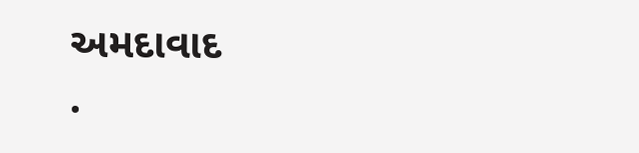અમદાવાદ
.